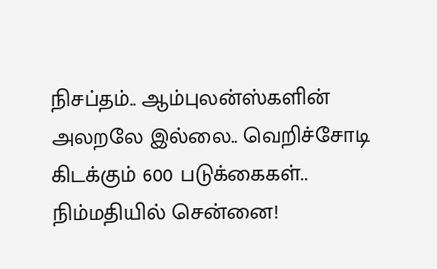நிசப்தம்.. ஆம்புலன்ஸ்களின் அலறலே இல்லை.. வெறிச்சோடி கிடக்கும் 600 படுக்கைகள்.. நிம்மதியில் சென்னை!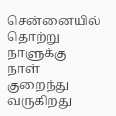சென்னையில் தொற்று நாளுக்கு நாள் குறைந்து வருகிறது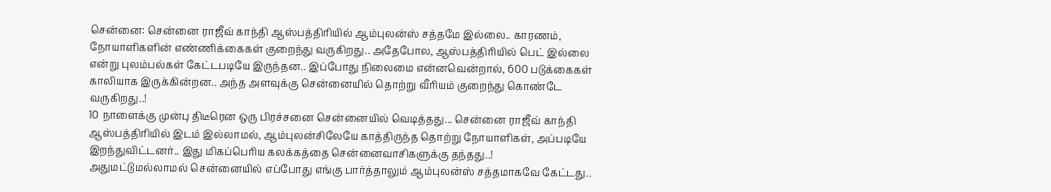சென்னை: சென்னை ராஜீவ் காந்தி ஆஸ்பத்திரியில் ஆம்புலன்ஸ் சத்தமே இல்லை.. காரணம், நோயாளிகளின் எண்ணிக்கைகள் குறைந்து வருகிறது.. அதேபோல, ஆஸ்பத்திரியில் பெட் இல்லை என்று புலம்பல்கள் கேட்டபடியே இருந்தன.. இப்போது நிலைமை என்னவென்றால், 600 படுக்கைகள் காலியாக இருக்கின்றன.. அந்த அளவுக்கு சென்னையில் தொற்று வீரியம் குறைந்து கொண்டே வருகிறது..!
10 நாளைக்கு முன்பு திடீரென ஒரு பிரச்சனை சென்னையில் வெடித்தது... சென்னை ராஜீவ் காந்தி ஆஸ்பத்திரியில் இடம் இல்லாமல், ஆம்புலன்சிலேயே காத்திருந்த தொற்று நோயாளிகள், அப்படியே இறந்துவிட்டனர்.. இது மிகப்பெரிய கலக்கத்தை சென்னைவாசிகளுக்கு தந்தது..!
அதுமட்டுமல்லாமல் சென்னையில் எப்போது எங்கு பார்த்தாலும் ஆம்புலன்ஸ் சத்தமாகவே கேட்டது..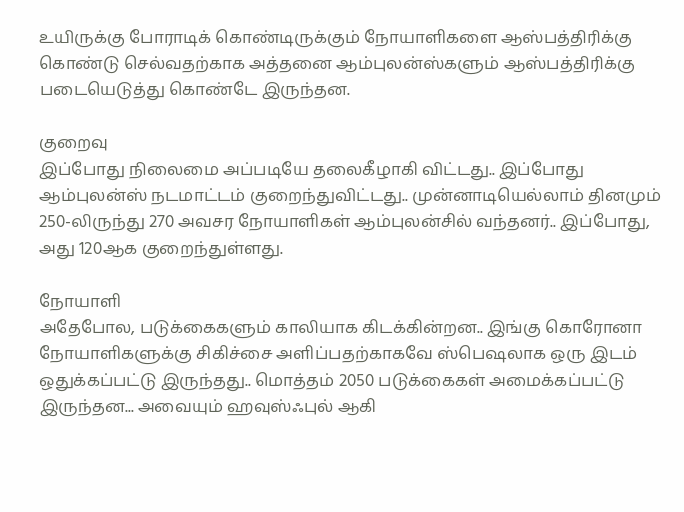உயிருக்கு போராடிக் கொண்டிருக்கும் நோயாளிகளை ஆஸ்பத்திரிக்கு கொண்டு செல்வதற்காக அத்தனை ஆம்புலன்ஸ்களும் ஆஸ்பத்திரிக்கு படையெடுத்து கொண்டே இருந்தன.

குறைவு
இப்போது நிலைமை அப்படியே தலைகீழாகி விட்டது.. இப்போது ஆம்புலன்ஸ் நடமாட்டம் குறைந்துவிட்டது.. முன்னாடியெல்லாம் தினமும் 250-லிருந்து 270 அவசர நோயாளிகள் ஆம்புலன்சில் வந்தனர்.. இப்போது, அது 120ஆக குறைந்துள்ளது.

நோயாளி
அதேபோல, படுக்கைகளும் காலியாக கிடக்கின்றன.. இங்கு கொரோனா நோயாளிகளுக்கு சிகிச்சை அளிப்பதற்காகவே ஸ்பெஷலாக ஒரு இடம் ஒதுக்கப்பட்டு இருந்தது.. மொத்தம் 2050 படுக்கைகள் அமைக்கப்பட்டு இருந்தன... அவையும் ஹவுஸ்ஃபுல் ஆகி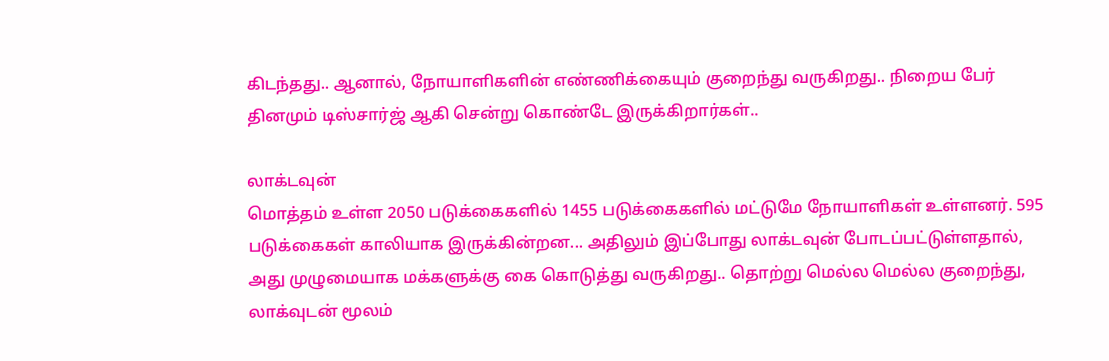கிடந்தது.. ஆனால், நோயாளிகளின் எண்ணிக்கையும் குறைந்து வருகிறது.. நிறைய பேர் தினமும் டிஸ்சார்ஜ் ஆகி சென்று கொண்டே இருக்கிறார்கள்..

லாக்டவுன்
மொத்தம் உள்ள 2050 படுக்கைகளில் 1455 படுக்கைகளில் மட்டுமே நோயாளிகள் உள்ளனர். 595 படுக்கைகள் காலியாக இருக்கின்றன... அதிலும் இப்போது லாக்டவுன் போடப்பட்டுள்ளதால், அது முழுமையாக மக்களுக்கு கை கொடுத்து வருகிறது.. தொற்று மெல்ல மெல்ல குறைந்து, லாக்வுடன் மூலம்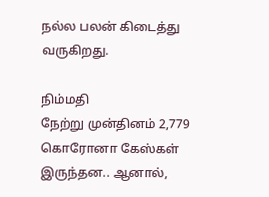நல்ல பலன் கிடைத்து வருகிறது.

நிம்மதி
நேற்று முன்தினம் 2,779 கொரோனா கேஸ்கள் இருந்தன.. ஆனால்,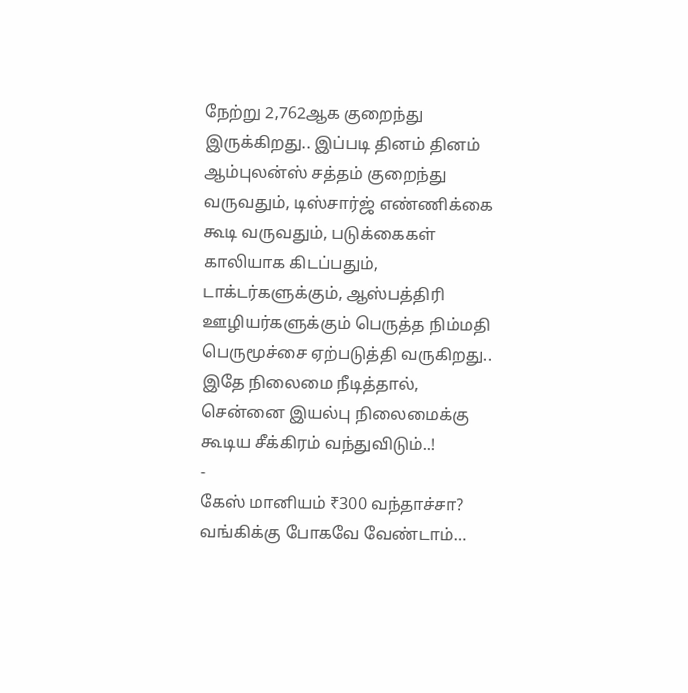நேற்று 2,762ஆக குறைந்து இருக்கிறது.. இப்படி தினம் தினம் ஆம்புலன்ஸ் சத்தம் குறைந்து வருவதும், டிஸ்சார்ஜ் எண்ணிக்கை கூடி வருவதும், படுக்கைகள் காலியாக கிடப்பதும், டாக்டர்களுக்கும், ஆஸ்பத்திரி ஊழியர்களுக்கும் பெருத்த நிம்மதி பெருமூச்சை ஏற்படுத்தி வருகிறது.. இதே நிலைமை நீடித்தால், சென்னை இயல்பு நிலைமைக்கு கூடிய சீக்கிரம் வந்துவிடும்..!
-
கேஸ் மானியம் ₹300 வந்தாச்சா? வங்கிக்கு போகவே வேண்டாம்…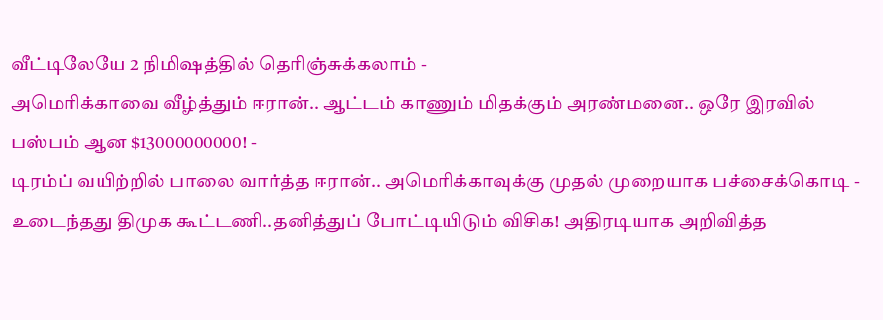வீட்டிலேயே 2 நிமிஷத்தில் தெரிஞ்சுக்கலாம் -
அமெரிக்காவை வீழ்த்தும் ஈரான்.. ஆட்டம் காணும் மிதக்கும் அரண்மனை.. ஒரே இரவில் பஸ்பம் ஆன $13000000000! -
டிரம்ப் வயிற்றில் பாலை வார்த்த ஈரான்.. அமெரிக்காவுக்கு முதல் முறையாக பச்சைக்கொடி -
உடைந்தது திமுக கூட்டணி..தனித்துப் போட்டியிடும் விசிக! அதிரடியாக அறிவித்த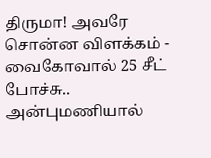திருமா! அவரே சொன்ன விளக்கம் -
வைகோவால் 25 சீட் போச்சு.. அன்புமணியால்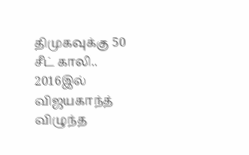திமுகவுக்கு 50 சீட் காலி.. 2016இல் விஜயகாந்த் விழுந்த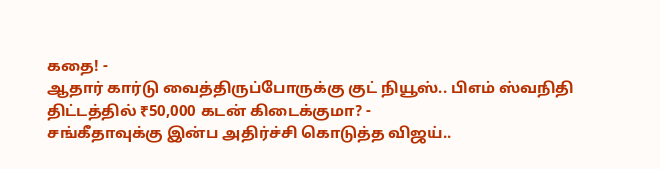கதை! -
ஆதார் கார்டு வைத்திருப்போருக்கு குட் நியூஸ்.. பிஎம் ஸ்வநிதி திட்டத்தில் ₹50,000 கடன் கிடைக்குமா? -
சங்கீதாவுக்கு இன்ப அதிர்ச்சி கொடுத்த விஜய்..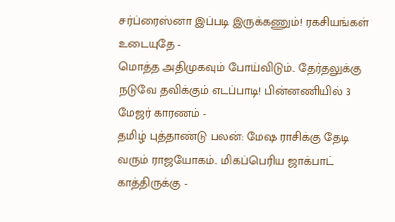சர்ப்ரைஸ்னா இப்படி இருக்கணும்! ரகசியங்கள் உடையுதே -
மொத்த அதிமுகவும் போய்விடும்.. தேர்தலுக்கு நடுவே தவிக்கும் எடப்பாடி! பின்னணியில் 3 மேஜர் காரணம் -
தமிழ் புத்தாண்டு பலன்: மேஷ ராசிக்கு தேடி வரும் ராஜயோகம்.. மிகப்பெரிய ஜாக்பாட் காத்திருக்கு -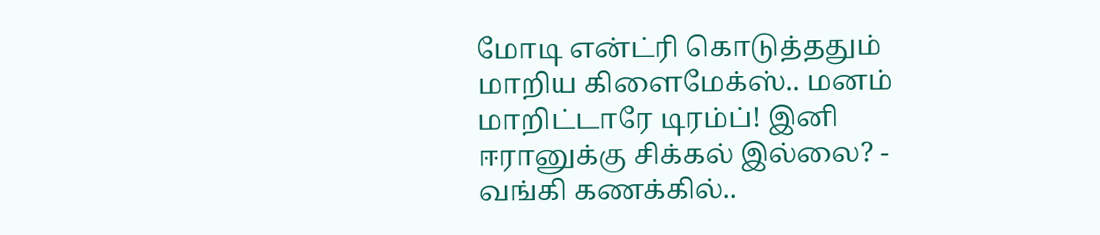மோடி என்ட்ரி கொடுத்ததும் மாறிய கிளைமேக்ஸ்.. மனம் மாறிட்டாரே டிரம்ப்! இனி ஈரானுக்கு சிக்கல் இல்லை? -
வங்கி கணக்கில்..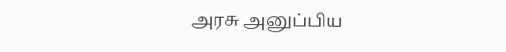அரசு அனுப்பிய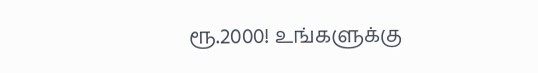ரூ.2000! உங்களுக்கு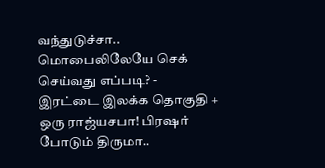வந்துடுச்சா.. மொபைலிலேயே செக் செய்வது எப்படி? -
இரட்டை இலக்க தொகுதி + ஒரு ராஜ்யசபா! பிரஷர் போடும் திருமா..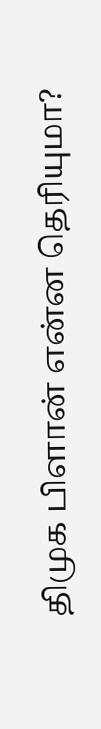திமுக பிளான் என்ன தெரியுமா?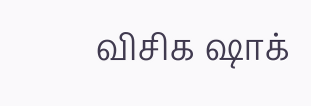விசிக ஷாக்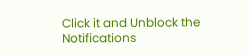Click it and Unblock the Notifications